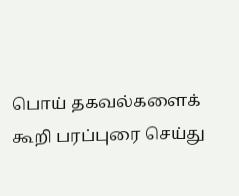பொய் தகவல்களைக் கூறி பரப்புரை செய்து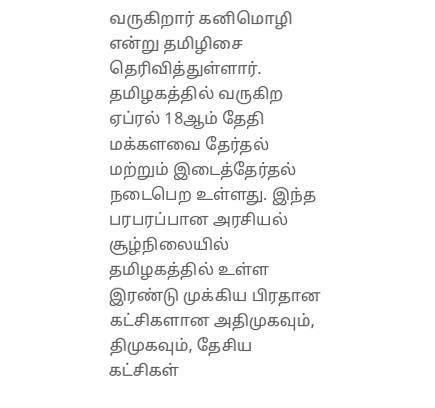வருகிறார் கனிமொழி என்று தமிழிசை தெரிவித்துள்ளார்.
தமிழகத்தில் வருகிற ஏப்ரல் 18ஆம் தேதி மக்களவை தேர்தல் மற்றும் இடைத்தேர்தல் நடைபெற உள்ளது. இந்த பரபரப்பான அரசியல் சூழ்நிலையில் தமிழகத்தில் உள்ள இரண்டு முக்கிய பிரதான கட்சிகளான அதிமுகவும், திமுகவும், தேசிய கட்சிகள்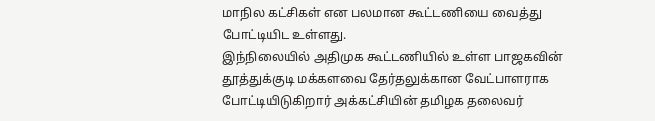மாநில கட்சிகள் என பலமான கூட்டணியை வைத்து போட்டியிட உள்ளது.
இந்நிலையில் அதிமுக கூட்டணியில் உள்ள பாஜகவின் தூத்துக்குடி மக்களவை தேர்தலுக்கான வேட்பாளராக போட்டியிடுகிறார் அக்கட்சியின் தமிழக தலைவர்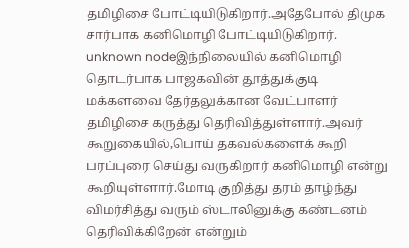தமிழிசை போட்டியிடுகிறார்.அதேபோல் திமுக சார்பாக கனிமொழி போட்டியிடுகிறார்.
unknown nodeஇந்நிலையில் கனிமொழி தொடர்பாக பாஜகவின் தூத்துக்குடி மக்களவை தேர்தலுக்கான வேட்பாளர் தமிழிசை கருத்து தெரிவித்துள்ளார்.அவர் கூறுகையில்,பொய் தகவல்களைக் கூறி பரப்புரை செய்து வருகிறார் கனிமொழி என்று கூறியுள்ளார்.மோடி குறித்து தரம் தாழ்ந்து விமர்சித்து வரும் ஸ்டாலினுக்கு கண்டனம் தெரிவிக்கிறேன் என்றும்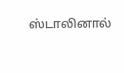ஸ்டாலினால்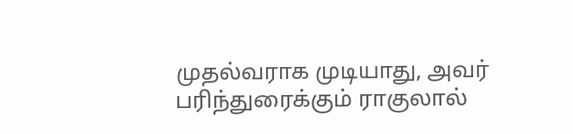முதல்வராக முடியாது, அவர் பரிந்துரைக்கும் ராகுலால்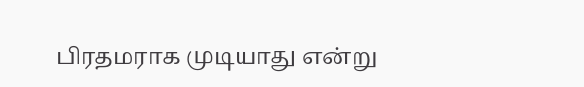பிரதமராக முடியாது என்று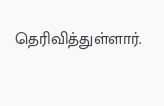தெரிவித்துள்ளார்.